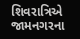શિવરાત્રિએ જામનગરના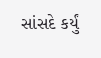સાંસદે કર્યું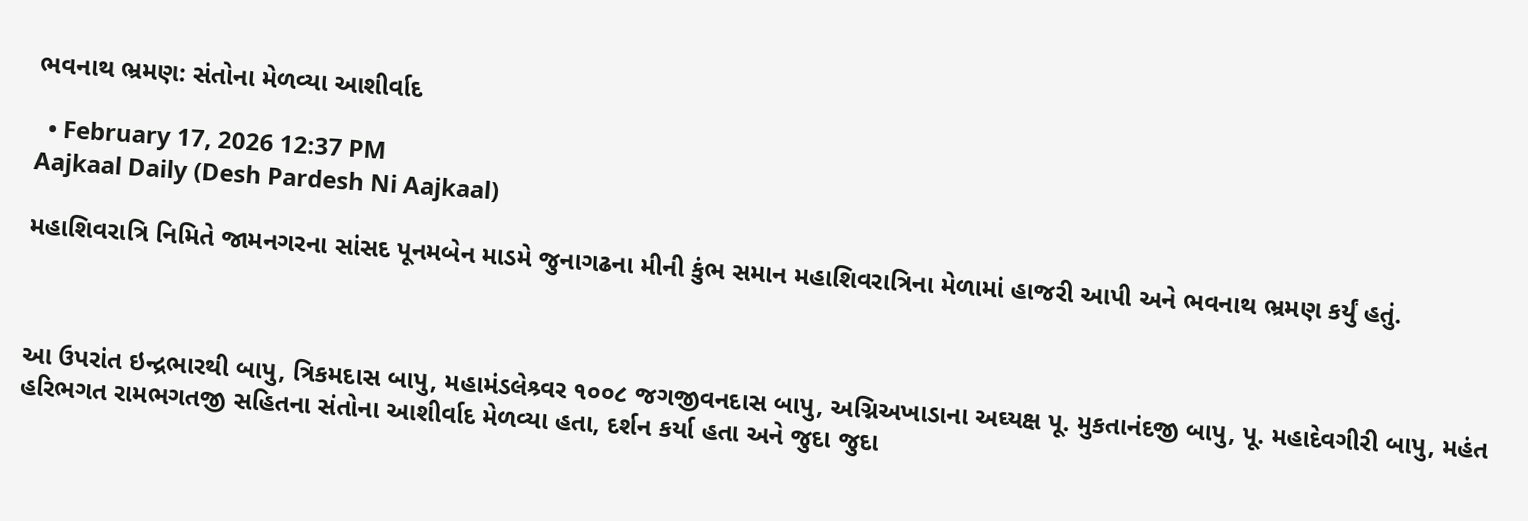ભવનાથ ભ્રમણ: સંતોના મેળવ્યા આશીર્વાદ

  • February 17, 2026 12:37 PM
Aajkaal Daily (Desh Pardesh Ni Aajkaal)

મહાશિવરાત્રિ નિમિતે જામનગરના સાંસદ પૂનમબેન માડમે જુનાગઢના મીની કુંભ સમાન મહાશિવરાત્રિના મેળામાં હાજરી આપી અને ભવનાથ ભ્રમણ કર્યું હતું.



આ ઉપરાંત ઇન્દ્રભારથી બાપુ, ત્રિકમદાસ બાપુ, મહામંડલેશ્ર્વર ૧૦૦૮ જગજીવનદાસ બાપુ, અગ્નિઅખાડાના અઘ્યક્ષ પૂ. મુકતાનંદજી બાપુ, પૂ. મહાદેવગીરી બાપુ, મહંત હરિભગત રામભગતજી સહિતના સંતોના આશીર્વાદ મેળવ્યા હતા, દર્શન કર્યા હતા અને જુદા જુદા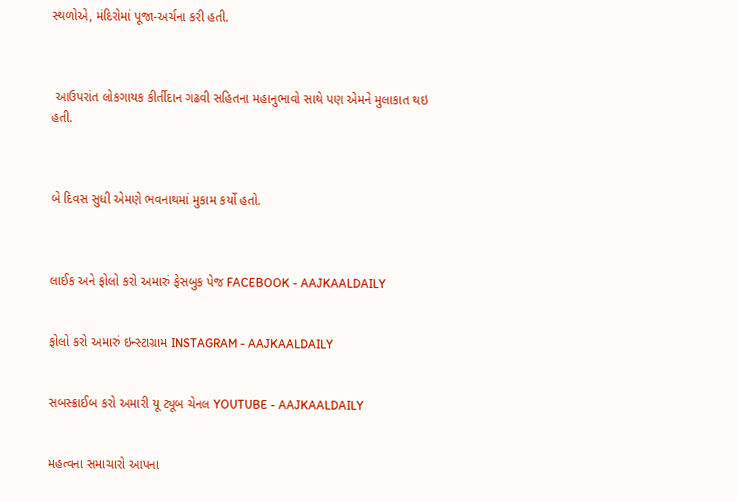સ્થળોએ, મંદિરોમાં પૂજા-અર્ચના કરી હતી.



 આઉપરાંત લોકગાયક કીર્તીદાન ગઢવી સહિતના મહાનુભાવો સાથે પણ એમને મુલાકાત થઇ હતી.



બે દિવસ સુધી એમણે ભવનાથમાં મુકામ કર્યો હતો.



લાઈક અને ફોલો કરો અમારું ફેસબુક પેજ FACEBOOK - AAJKAALDAILY


ફોલો કરો અમારું ઇન્સ્ટાગ્રામ INSTAGRAM - AAJKAALDAILY


સબસ્ક્રાઈબ કરો અમારી યૂ ટ્યૂબ ચેનલ YOUTUBE - AAJKAALDAILY


મહત્વના સમાચારો આપના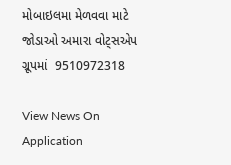મોબાઇલમા મેળવવા માટે જોડાઓ અમારા વોટ્સએપ ગ્રૂપમાં  9510972318

View News On Application